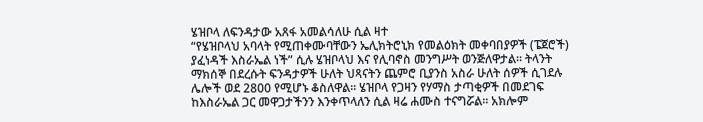ሄዝቦላ ለፍንዳታው አጸፋ አመልሳለሁ ሲል ዛተ
“የሄዝቦላህ አባላት የሚጠቀሙባቸውን ኤሊክትሮኒክ የመልዕክት መቀባበያዎች (ፔጀሮች) ያፈነዳች እስራኤል ነች” ሲሉ ሄዝቦላህ እና የሊባኖስ መንግሥት ወንጅለዋታል። ትላንት ማክሰኞ በደረሱት ፍንዳታዎች ሁለት ህጻናትን ጨምሮ ቢያንስ አስራ ሁለት ሰዎች ሲገደሉ ሌሎች ወደ 2800 የሚሆኑ ቆስለዋል፡፡ ሄዝቦላ የጋዛን የሃማስ ታጣቂዎች በመደገፍ ከእስራኤል ጋር መዋጋታችንን እንቀጥላለን ሲል ዛሬ ሐሙስ ተናግሯል፡፡ አክሎም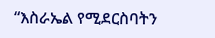“እስራኤል የሚደርስባትን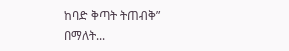ከባድ ቅጣት ትጠብቅ” በማለት...